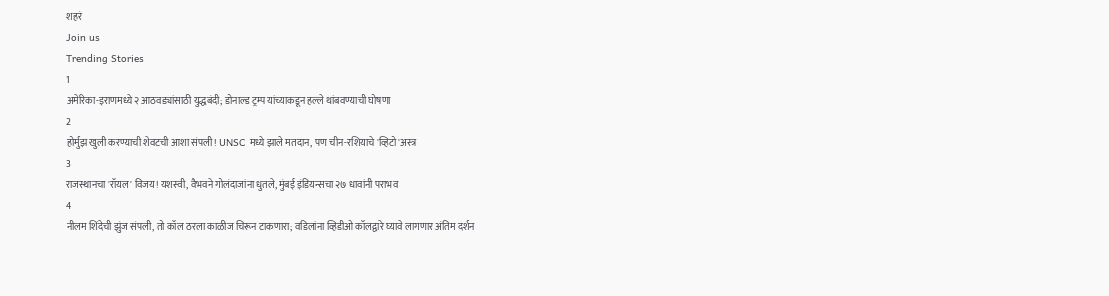शहरं
Join us
Trending Stories
1
अमेरिका-इराणमध्ये २ आठवड्यांसाठी युद्धबंदी; डोनाल्ड ट्रम्प यांच्याकडून हल्ले थांबवण्याची घोषणा
2
होर्मुझ खुली करण्याची शेवटची आशा संपली! UNSC मध्ये झाले मतदान, पण चीन-रशियाचे 'व्हिटो'अस्त्र
3
राजस्थानचा 'रॉयल' विजय! यशस्वी, वैभवने गोलंदाजांना धुतले, मुंबई इंडियन्सचा २७ धावांनी पराभव
4
नीलम शिंदेची झुंज संपली, तो कॉल ठरला काळीज चिरून टाकणारा; वडिलांना व्हिडीओ कॉलद्वारे घ्यावे लागणार अंतिम दर्शन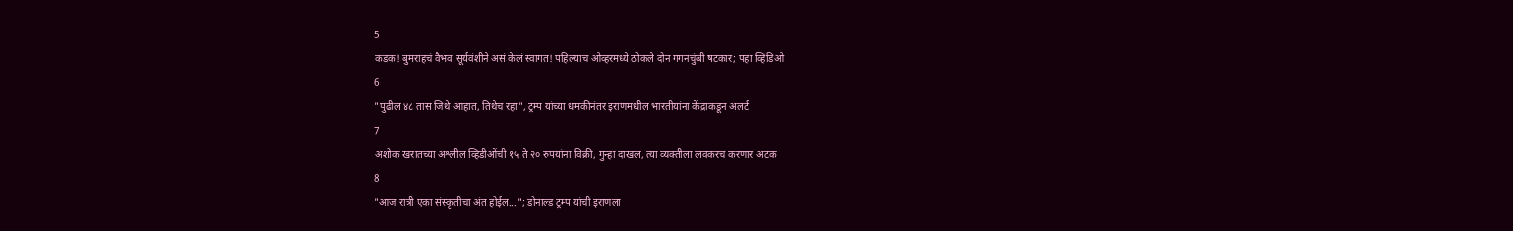5
कडक! बुमराहचं वैभव सूर्यवंशीने असं केलं स्वागत! पहिल्याच ओव्हरमध्ये ठोकले दोन गगनचुंबी षटकार; पहा व्हिडिओ
6
"पुढील ४८ तास जिथे आहात, तिथेच रहा", ट्रम्प यांच्या धमकीनंतर इराणमधील भारतीयांना केंद्राकडून अलर्ट
7
अशोक खरातच्या अश्लील व्हिडीओंची १५ ते २० रुपयांना विक्री, गुन्हा दाखल, त्या व्यक्तीला लवकरच करणार अटक
8
"आज रात्री एका संस्कृतीचा अंत होईल..."; डोनाल्ड ट्रम्प यांची इराणला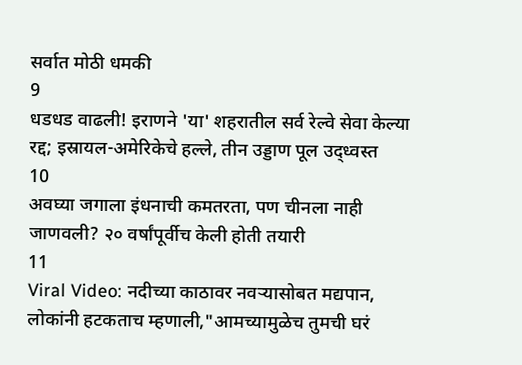सर्वात मोठी धमकी
9
धडधड वाढली! इराणने 'या' शहरातील सर्व रेल्वे सेवा केल्या रद्द; इस्रायल-अमेरिकेचे हल्ले, तीन उड्डाण पूल उद्ध्वस्त
10
अवघ्या जगाला इंधनाची कमतरता, पण चीनला नाही जाणवली? २० वर्षांपूर्वीच केली होती तयारी
11
Viral Video: नदीच्या काठावर नवऱ्यासोबत मद्यपान, लोकांनी हटकताच म्हणाली,"आमच्यामुळेच तुमची घरं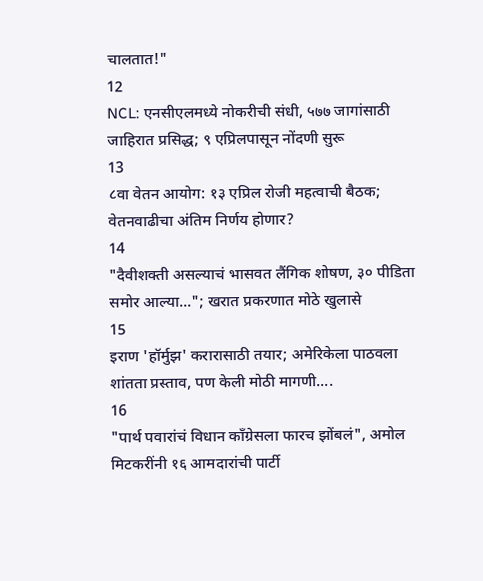चालतात!"
12
NCL: एनसीएलमध्ये नोकरीची संधी, ५७७ जागांसाठी जाहिरात प्रसिद्ध; ९ एप्रिलपासून नोंदणी सुरू
13
८वा वेतन आयोग: १३ एप्रिल रोजी महत्वाची बैठक; वेतनवाढीचा अंतिम निर्णय होणार?
14
"दैवीशक्ती असल्याचं भासवत लैंगिक शोषण, ३० पीडिता समोर आल्या..."; खरात प्रकरणात मोठे खुलासे
15
इराण 'हॉर्मुझ' करारासाठी तयार; अमेरिकेला पाठवला शांतता प्रस्ताव, पण केली मोठी मागणी....
16
"पार्थ पवारांचं विधान काँग्रेसला फारच झोंबलं", अमोल मिटकरींनी १६ आमदारांची पार्टी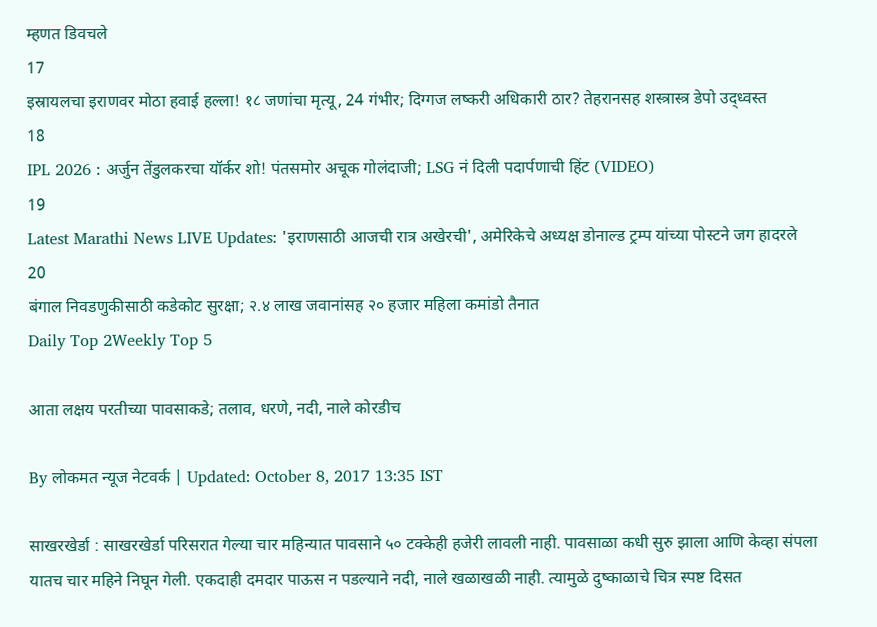म्हणत डिवचले
17
इस्रायलचा इराणवर मोठा हवाई हल्ला! १८ जणांचा मृत्यू, 24 गंभीर; दिग्गज लष्करी अधिकारी ठार? तेहरानसह शस्त्रास्त्र डेपो उद्ध्वस्त
18
IPL 2026 : अर्जुन तेंडुलकरचा यॉर्कर शो! पंतसमोर अचूक गोलंदाजी; LSG नं दिली पदार्पणाची हिंट (VIDEO)
19
Latest Marathi News LIVE Updates: 'इराणसाठी आजची रात्र अखेरची', अमेरिकेचे अध्यक्ष डोनाल्ड ट्रम्प यांच्या पोस्टने जग हादरले
20
बंगाल निवडणुकीसाठी कडेकोट सुरक्षा; २.४ लाख जवानांसह २० हजार महिला कमांडो तैनात
Daily Top 2Weekly Top 5

आता लक्षय परतीच्या पावसाकडे; तलाव, धरणे, नदी, नाले कोरडीच

By लोकमत न्यूज नेटवर्क | Updated: October 8, 2017 13:35 IST

साखरखेर्डा : साखरखेर्डा परिसरात गेल्या चार महिन्यात पावसाने ५० टक्केही हजेरी लावली नाही. पावसाळा कधी सुरु झाला आणि केव्हा संपला यातच चार महिने निघून गेली. एकदाही दमदार पाऊस न पडल्याने नदी, नाले खळाखळी नाही. त्यामुळे दुष्काळाचे चित्र स्पष्ट दिसत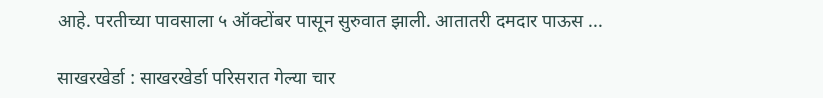आहे. परतीच्या पावसाला ५ ऑक्टोंबर पासून सुरुवात झाली. आतातरी दमदार पाऊस ...

साखरखेर्डा : साखरखेर्डा परिसरात गेल्या चार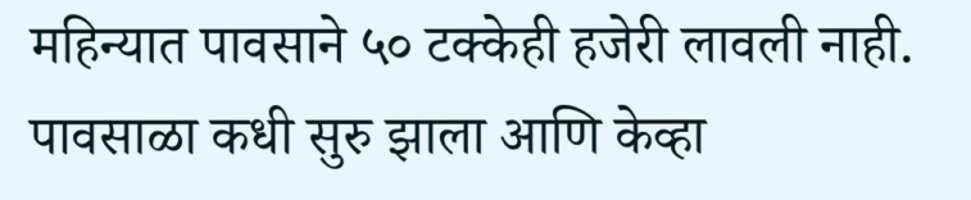महिन्यात पावसाने ५० टक्केही हजेरी लावली नाही. पावसाळा कधी सुरु झाला आणि केव्हा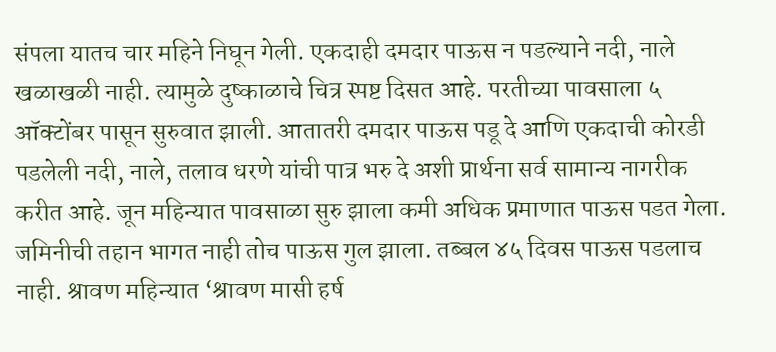संपला यातच चार महिने निघून गेली. एकदाही दमदार पाऊस न पडल्याने नदी, नाले खळाखळी नाही. त्यामुळे दुष्काळाचे चित्र स्पष्ट दिसत आहे. परतीच्या पावसाला ५ ऑक्टोंबर पासून सुरुवात झाली. आतातरी दमदार पाऊस पडू दे आणि एकदाची कोरडी पडलेली नदी, नाले, तलाव धरणे यांची पात्र भरु दे अशी प्रार्थना सर्व सामान्य नागरीक करीत आहे. जून महिन्यात पावसाळा सुरु झाला कमी अधिक प्रमाणात पाऊस पडत गेला. जमिनीची तहान भागत नाही तोच पाऊस गुल झाला. तब्बल ४५ दिवस पाऊस पडलाच नाही. श्रावण महिन्यात ‘श्रावण मासी हर्ष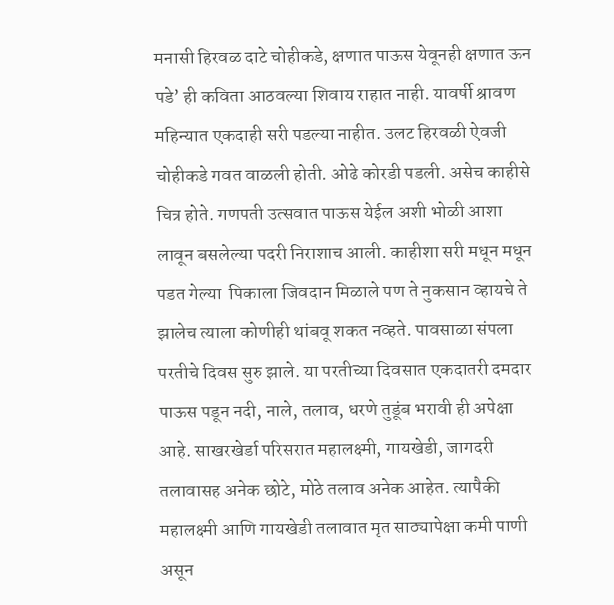मनासी हिरवळ दाटे चोहीकडे, क्षणात पाऊस येवूनही क्षणात ऊन पडे’ ही कविता आठवल्या शिवाय राहात नाही. यावर्षी श्रावण महिन्यात एकदाही सरी पडल्या नाहीत. उलट हिरवळी ऐवजी चोहीकडे गवत वाळली होती. ओढे कोरडी पडली. असेच काहीसे चित्र होते. गणपती उत्सवात पाऊस येईल अशी भोळी आशा लावून बसलेल्या पदरी निराशाच आली. काहीशा सरी मधून मधून पडत गेल्या  पिकाला जिवदान मिळाले पण ते नुकसान व्हायचे ते झालेच त्याला कोणीही थांबवू शकत नव्हते. पावसाळा संपला परतीचे दिवस सुरु झाले. या परतीच्या दिवसात एकदातरी दमदार पाऊस पडून नदी, नाले, तलाव, धरणे तुडूंब भरावी ही अपेक्षा आहे. साखरखेर्डा परिसरात महालक्ष्मी, गायखेडी, जागदरी तलावासह अनेक छोटे, मोठे तलाव अनेक आहेत. त्यापैकी महालक्ष्मी आणि गायखेडी तलावात मृत साठ्यापेक्षा कमी पाणी असून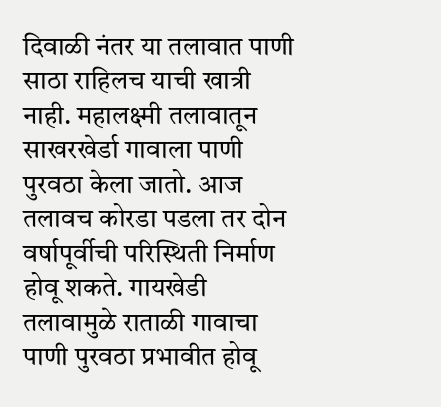दिवाळी नंतर या तलावात पाणी साठा राहिलच याची खात्री नाही. महालक्ष्मी तलावातून साखरखेर्डा गावाला पाणी पुरवठा केला जातो. आज तलावच कोरडा पडला तर दोन वर्षापूर्वीची परिस्थिती निर्माण होवू शकते. गायखेडी तलावामुळे राताळी गावाचा पाणी पुरवठा प्रभावीत होवू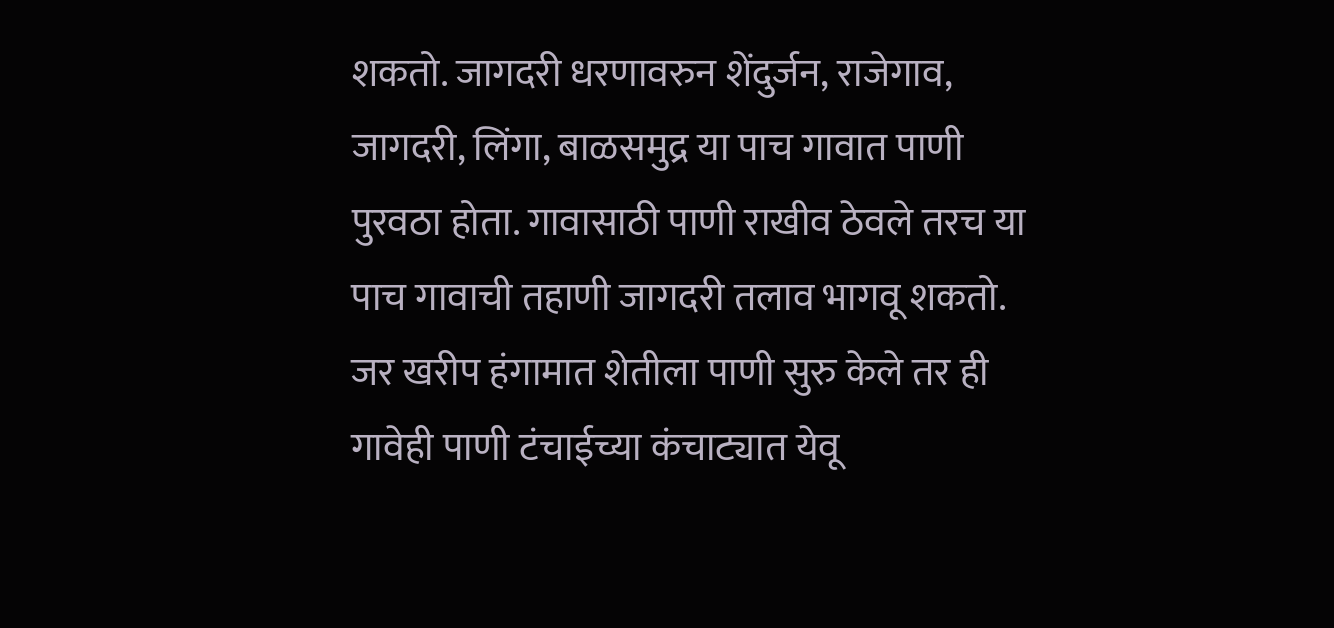शकतो. जागदरी धरणावरुन शेंदुर्जन, राजेगाव, जागदरी, लिंगा, बाळसमुद्र या पाच गावात पाणी पुरवठा होता. गावासाठी पाणी राखीव ठेवले तरच या पाच गावाची तहाणी जागदरी तलाव भागवू शकतो. जर खरीप हंगामात शेतीला पाणी सुरु केले तर ही गावेही पाणी टंचाईच्या कंचाट्यात येवू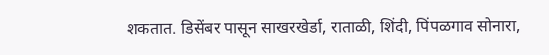शकतात. डिसेंबर पासून साखरखेर्डा, राताळी, शिंदी, पिंपळगाव सोनारा,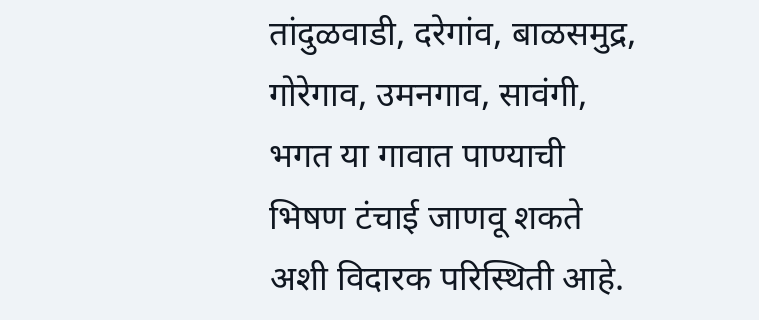तांदुळवाडी, दरेगांव, बाळसमुद्र, गोरेगाव, उमनगाव, सावंगी, भगत या गावात पाण्याची भिषण टंचाई जाणवू शकते अशी विदारक परिस्थिती आहे.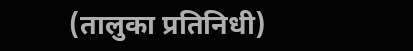(तालुका प्रतिनिधी)